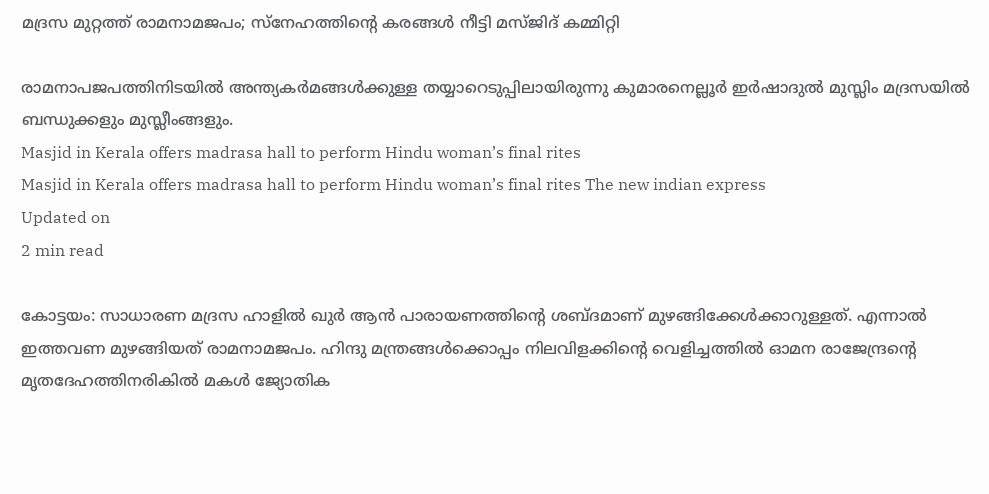മദ്രസ മുറ്റത്ത് രാമനാമജപം; സ്‌നേഹത്തിന്റെ കരങ്ങള്‍ നീട്ടി മസ്ജിദ് കമ്മിറ്റി

രാമനാപജപത്തിനിടയില്‍ അന്ത്യകര്‍മങ്ങള്‍ക്കുള്ള തയ്യാറെടുപ്പിലായിരുന്നു കുമാരനെല്ലൂര്‍ ഇര്‍ഷാദുല്‍ മുസ്ലിം മദ്രസയില്‍ ബന്ധുക്കളും മുസ്ലീംങ്ങളും.
Masjid in Kerala offers madrasa hall to perform Hindu woman’s final rites
Masjid in Kerala offers madrasa hall to perform Hindu woman’s final rites The new indian express
Updated on
2 min read

കോട്ടയം: സാധാരണ മദ്രസ ഹാളില്‍ ഖുര്‍ ആന്‍ പാരായണത്തിന്റെ ശബ്ദമാണ് മുഴങ്ങിക്കേള്‍ക്കാറുള്ളത്. എന്നാല്‍ ഇത്തവണ മുഴങ്ങിയത് രാമനാമജപം. ഹിന്ദു മന്ത്രങ്ങള്‍ക്കൊപ്പം നിലവിളക്കിന്റെ വെളിച്ചത്തില്‍ ഓമന രാജേന്ദ്രന്റെ മൃതദേഹത്തിനരികില്‍ മകള്‍ ജ്യോതിക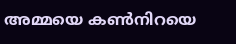അമ്മയെ കണ്‍നിറയെ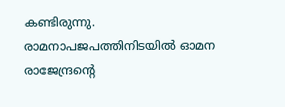കണ്ടിരുന്നു. രാമനാപജപത്തിനിടയില്‍ ഓമന രാജേന്ദ്രന്റെ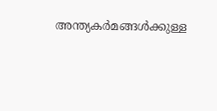അന്ത്യകര്‍മങ്ങള്‍ക്കുള്ള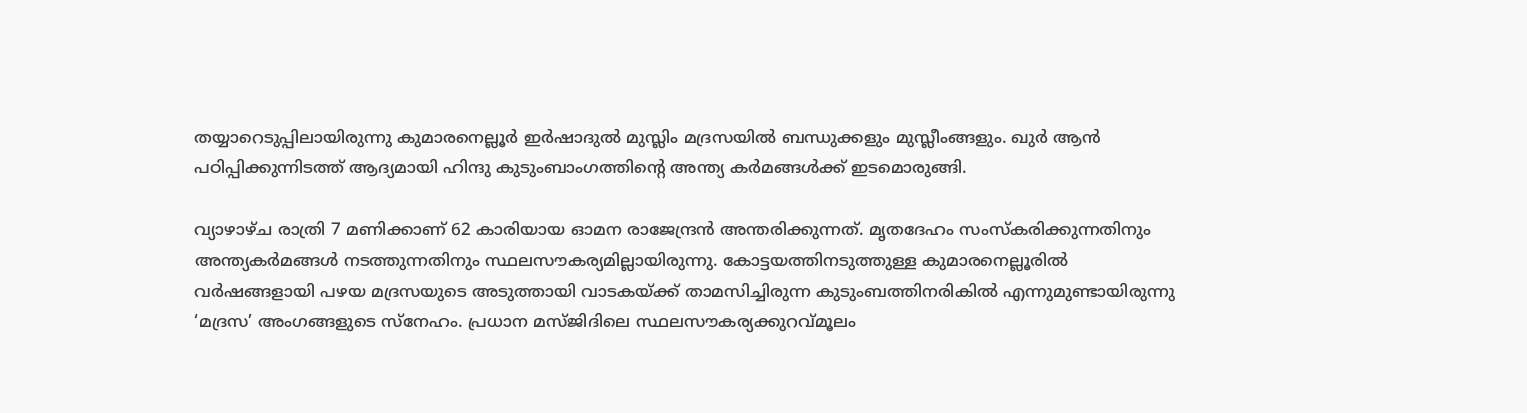തയ്യാറെടുപ്പിലായിരുന്നു കുമാരനെല്ലൂര്‍ ഇര്‍ഷാദുല്‍ മുസ്ലിം മദ്രസയില്‍ ബന്ധുക്കളും മുസ്ലീംങ്ങളും. ഖുര്‍ ആന്‍ പഠിപ്പിക്കുന്നിടത്ത് ആദ്യമായി ഹിന്ദു കുടുംബാംഗത്തിന്റെ അന്ത്യ കര്‍മങ്ങള്‍ക്ക് ഇടമൊരുങ്ങി.

വ്യാഴാഴ്ച രാത്രി 7 മണിക്കാണ് 62 കാരിയായ ഓമന രാജേന്ദ്രന്‍ അന്തരിക്കുന്നത്. മൃതദേഹം സംസ്‌കരിക്കുന്നതിനും അന്ത്യകര്‍മങ്ങള്‍ നടത്തുന്നതിനും സ്ഥലസൗകര്യമില്ലായിരുന്നു. കോട്ടയത്തിനടുത്തുള്ള കുമാരനെല്ലൂരില്‍ വർഷങ്ങളായി പഴയ മദ്രസയുടെ അടുത്തായി വാടകയ്ക്ക് താമസിച്ചിരുന്ന കുടുംബത്തിനരികിൽ എന്നുമുണ്ടായിരുന്നു ‘മദ്രസ’ അംഗങ്ങളുടെ സ്നേഹം. പ്രധാന മസ്ജിദിലെ സ്ഥലസൗകര്യക്കുറവ്മൂലം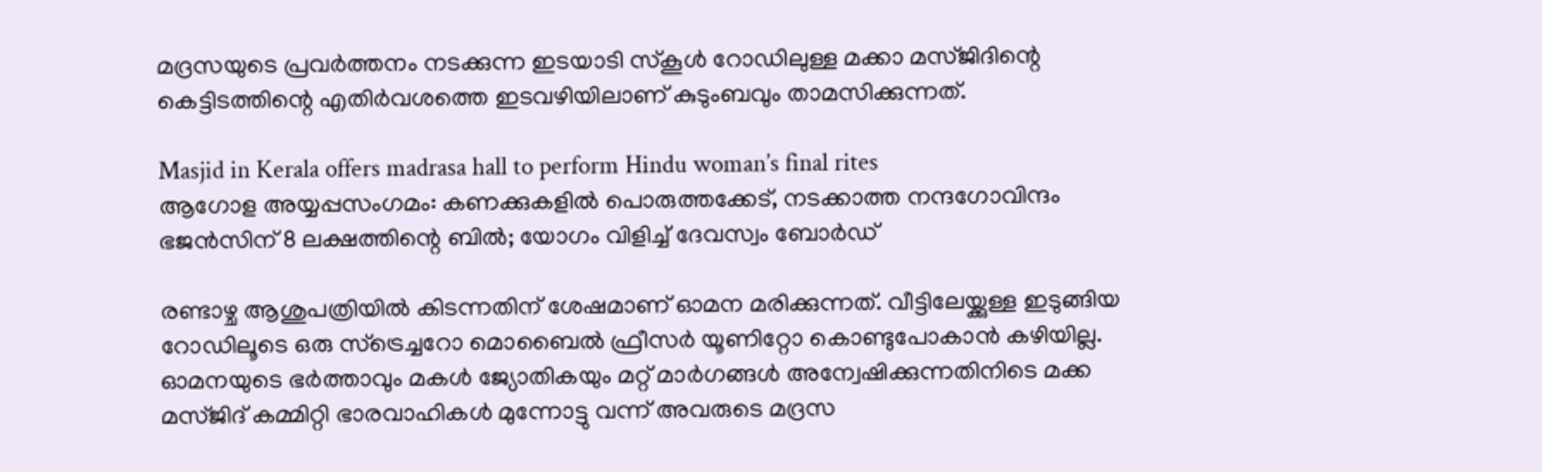മദ്രസയുടെ പ്രവർത്തനം നടക്കുന്ന ഇടയാടി സ്കൂൾ റോഡിലുള്ള മക്കാ മസ്ജിദിന്റെ കെട്ടിടത്തിന്റെ എതിർവശത്തെ ഇടവഴിയിലാണ് കുടുംബവും താമസിക്കുന്നത്.

Masjid in Kerala offers madrasa hall to perform Hindu woman’s final rites
ആഗോള അയ്യപ്പസംഗമം: കണക്കുകളില്‍ പൊരുത്തക്കേട്, നടക്കാത്ത നന്ദഗോവിന്ദം ഭജന്‍സിന് 8 ലക്ഷത്തിന്റെ ബില്‍; യോഗം വിളിച്ച് ദേവസ്വം ബോര്‍ഡ്

രണ്ടാഴ്ച ആശുപത്രിയില്‍ കിടന്നതിന് ശേഷമാണ് ഓമന മരിക്കുന്നത്. വീട്ടിലേയ്ക്കുള്ള ഇടുങ്ങിയ റോഡിലൂടെ ഒരു സ്‌ട്രെച്ചറോ മൊബൈല്‍ ഫ്രീസര്‍ യൂണിറ്റോ കൊണ്ടുപോകാന്‍ കഴിയില്ല. ഓമനയുടെ ഭര്‍ത്താവും മകള്‍ ജ്യോതികയും മറ്റ് മാര്‍ഗങ്ങള്‍ അന്വേഷിക്കുന്നതിനിടെ മക്ക മസ്ജിദ് കമ്മിറ്റി ഭാരവാഹികള്‍ മുന്നോട്ടു വന്ന് അവരുടെ മദ്രസ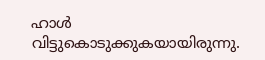ഹാള്‍ വിട്ടുകൊടുക്കുകയായിരുന്നു.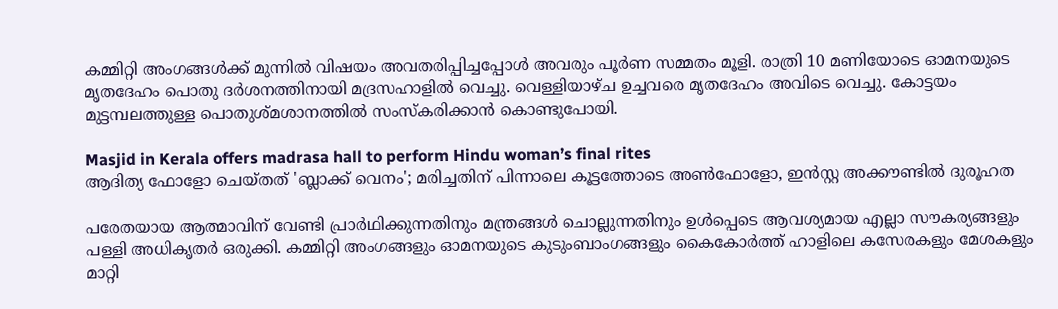കമ്മിറ്റി അംഗങ്ങള്‍ക്ക് മുന്നില്‍ വിഷയം അവതരിപ്പിച്ചപ്പോള്‍ അവരും പൂര്‍ണ സമ്മതം മൂളി. രാത്രി 10 മണിയോടെ ഓമനയുടെ മൃതദേഹം പൊതു ദര്‍ശനത്തിനായി മദ്രസഹാളില്‍ വെച്ചു. വെള്ളിയാഴ്ച ഉച്ചവരെ മൃതദേഹം അവിടെ വെച്ചു. കോട്ടയം മുട്ടമ്പലത്തുള്ള പൊതുശ്മശാനത്തില്‍ സംസ്‌കരിക്കാന്‍ കൊണ്ടുപോയി.

Masjid in Kerala offers madrasa hall to perform Hindu woman’s final rites
ആദിത്യ ഫോളോ ചെയ്തത് 'ബ്ലാക്ക് വെനം'; മരിച്ചതിന് പിന്നാലെ കൂട്ടത്തോടെ അണ്‍ഫോളോ, ഇന്‍സ്റ്റ അക്കൗണ്ടില്‍ ദുരൂഹത

പരേതയായ ആത്മാവിന് വേണ്ടി പ്രാര്‍ഥിക്കുന്നതിനും മന്ത്രങ്ങള്‍ ചൊല്ലുന്നതിനും ഉള്‍പ്പെടെ ആവശ്യമായ എല്ലാ സൗകര്യങ്ങളും പള്ളി അധികൃതര്‍ ഒരുക്കി. കമ്മിറ്റി അംഗങ്ങളും ഓമനയുടെ കുടുംബാംഗങ്ങളും കൈകോര്‍ത്ത് ഹാളിലെ കസേരകളും മേശകളും മാറ്റി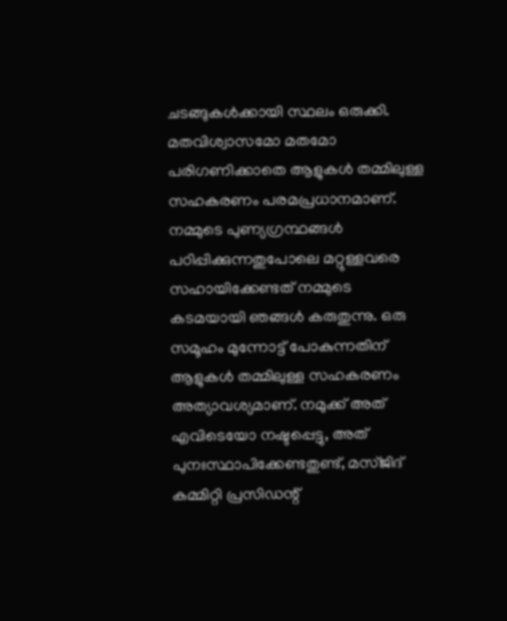ചടങ്ങുകള്‍ക്കായി സ്ഥലം ഒരുക്കി. മതവിശ്വാസമോ മതമോ പരിഗണിക്കാതെ ആളുകള്‍ തമ്മിലുള്ള സഹകരണം പരമപ്രധാനമാണ്. നമ്മുടെ പുണ്യഗ്രന്ഥങ്ങള്‍ പഠിപ്പിക്കുന്നതുപോലെ മറ്റുള്ളവരെ സഹായിക്കേണ്ടത് നമ്മുടെ കടമയായി ഞങ്ങള്‍ കരുതുന്നു. ഒരു സമൂഹം മുന്നോട്ട് പോകുന്നതിന് ആളുകള്‍ തമ്മിലുള്ള സഹകരണം അത്യാവശ്യമാണ്. നമുക്ക് അത് എവിടെയോ നഷ്ടപ്പെട്ടു, അത് പുനഃസ്ഥാപിക്കേണ്ടതുണ്ട്, മസ്ജിദ് കമ്മിറ്റി പ്രസിഡന്റ്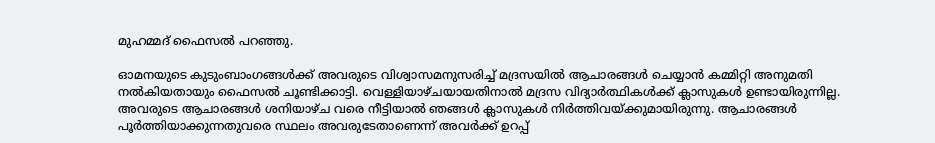മുഹമ്മദ് ഫൈസല്‍ പറഞ്ഞു.

ഓമനയുടെ കുടുംബാംഗങ്ങള്‍ക്ക് അവരുടെ വിശ്വാസമനുസരിച്ച് മദ്രസയില്‍ ആചാരങ്ങള്‍ ചെയ്യാന്‍ കമ്മിറ്റി അനുമതി നല്‍കിയതായും ഫൈസല്‍ ചൂണ്ടിക്കാട്ടി. വെള്ളിയാഴ്ചയായതിനാല്‍ മദ്രസ വിദ്യാര്‍ത്ഥികള്‍ക്ക് ക്ലാസുകള്‍ ഉണ്ടായിരുന്നില്ല. അവരുടെ ആചാരങ്ങള്‍ ശനിയാഴ്ച വരെ നീട്ടിയാല്‍ ഞങ്ങള്‍ ക്ലാസുകള്‍ നിര്‍ത്തിവയ്ക്കുമായിരുന്നു. ആചാരങ്ങള്‍ പൂര്‍ത്തിയാക്കുന്നതുവരെ സ്ഥലം അവരുടേതാണെന്ന് അവര്‍ക്ക് ഉറപ്പ്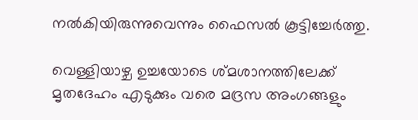നല്‍കിയിരുന്നുവെന്നും ഫൈസല്‍ കൂട്ടിച്ചേര്‍ത്തു.

വെള്ളിയാഴ്ച ഉച്ചയോടെ ശ്മശാനത്തിലേക്ക് മൃതദേഹം എടുക്കും വരെ മദ്രസ അംഗങ്ങളും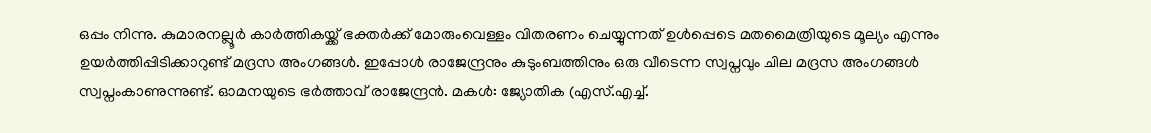ഒപ്പം നിന്നു. കുമാരനല്ലൂര്‍ കാര്‍ത്തികയ്ക്ക് ഭക്തര്‍ക്ക് മോരുംവെള്ളം വിതരണം ചെയ്യുന്നത് ഉള്‍പ്പെടെ മതമൈത്രിയുടെ മൂല്യം എന്നും ഉയര്‍ത്തിപ്പിടിക്കാറുണ്ട് മദ്രസ അംഗങ്ങള്‍. ഇപ്പോള്‍ രാജേന്ദ്രനും കുടുംബത്തിനും ഒരു വീടെന്ന സ്വപ്നവും ചില മദ്രസ അംഗങ്ങള്‍ സ്വപ്നംകാണുന്നുണ്ട്. ഓമനയുടെ ഭര്‍ത്താവ് രാജേന്ദ്രന്‍. മകള്‍: ജ്യോതിക (എസ്.എച്ച്.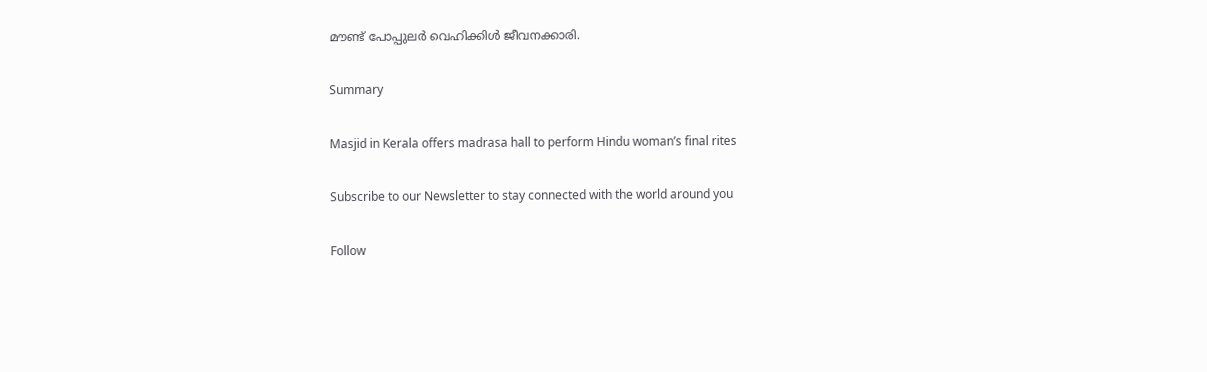മൗണ്ട് പോപ്പുലര്‍ വെഹിക്കിള്‍ ജീവനക്കാരി.

Summary

Masjid in Kerala offers madrasa hall to perform Hindu woman’s final rites

Subscribe to our Newsletter to stay connected with the world around you

Follow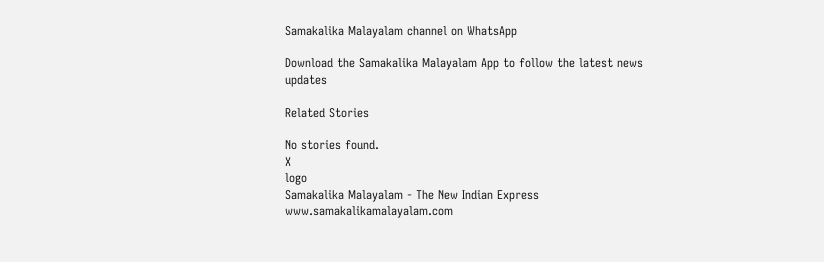Samakalika Malayalam channel on WhatsApp

Download the Samakalika Malayalam App to follow the latest news updates

Related Stories

No stories found.
X
logo
Samakalika Malayalam - The New Indian Express
www.samakalikamalayalam.com